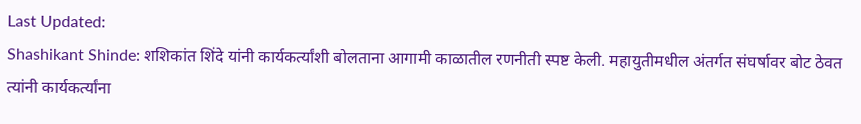Last Updated:
Shashikant Shinde: शशिकांत शिंदे यांनी कार्यकर्त्यांशी बोलताना आगामी काळातील रणनीती स्पष्ट केली. महायुतीमधील अंतर्गत संघर्षावर बोट ठेवत त्यांनी कार्यकर्त्यांना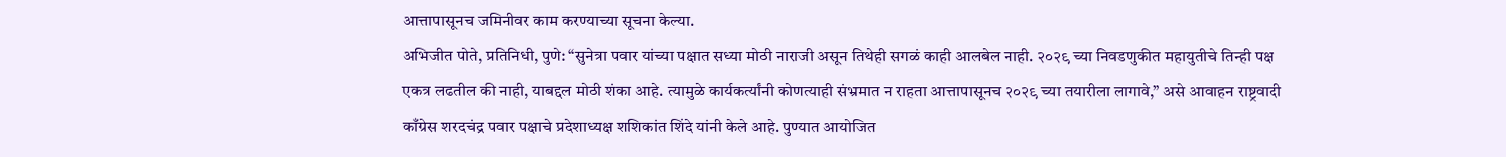आत्तापासूनच जमिनीवर काम करण्याच्या सूचना केल्या.
अभिजीत पोते, प्रतिनिधी, पुणे: “सुनेत्रा पवार यांच्या पक्षात सध्या मोठी नाराजी असून तिथेही सगळं काही आलबेल नाही. २०२९ च्या निवडणुकीत महायुतीचे तिन्ही पक्ष एकत्र लढतील की नाही, याबद्दल मोठी शंका आहे. त्यामुळे कार्यकर्त्यांनी कोणत्याही संभ्रमात न राहता आत्तापासूनच २०२९ च्या तयारीला लागावे,” असे आवाहन राष्ट्रवादी काँग्रेस शरदचंद्र पवार पक्षाचे प्रदेशाध्यक्ष शशिकांत शिंदे यांनी केले आहे. पुण्यात आयोजित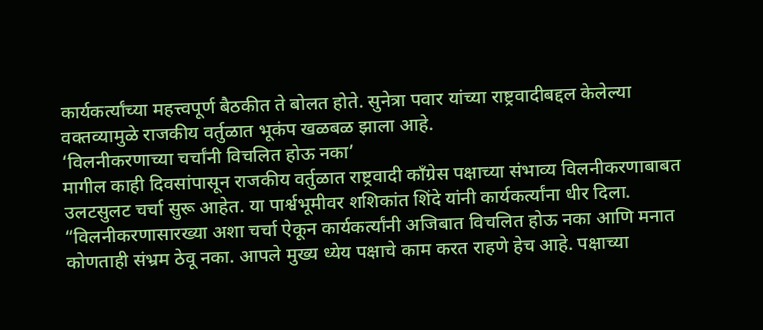कार्यकर्त्यांच्या महत्त्वपूर्ण बैठकीत ते बोलत होते. सुनेत्रा पवार यांच्या राष्ट्रवादीबद्दल केलेल्या वक्तव्यामुळे राजकीय वर्तुळात भूकंप खळबळ झाला आहे.
‘विलनीकरणाच्या चर्चांनी विचलित होऊ नका’
मागील काही दिवसांपासून राजकीय वर्तुळात राष्ट्रवादी काँग्रेस पक्षाच्या संभाव्य विलनीकरणाबाबत उलटसुलट चर्चा सुरू आहेत. या पार्श्वभूमीवर शशिकांत शिंदे यांनी कार्यकर्त्यांना धीर दिला. “विलनीकरणासारख्या अशा चर्चा ऐकून कार्यकर्त्यांनी अजिबात विचलित होऊ नका आणि मनात कोणताही संभ्रम ठेवू नका. आपले मुख्य ध्येय पक्षाचे काम करत राहणे हेच आहे. पक्षाच्या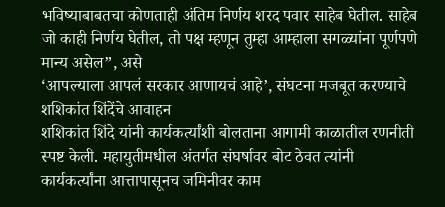भविष्याबाबतचा कोणताही अंतिम निर्णय शरद पवार साहेब घेतील. साहेब जो काही निर्णय घेतील, तो पक्ष म्हणून तुम्हा आम्हाला सगळ्यांना पूर्णपणे मान्य असेल”, असे
‘आपल्याला आपलं सरकार आणायचं आहे’, संघटना मजबूत करण्याचे शशिकांत शिंदेंचे आवाहन
शशिकांत शिंदे यांनी कार्यकर्त्यांशी बोलताना आगामी काळातील रणनीती स्पष्ट केली. महायुतीमधील अंतर्गत संघर्षावर बोट ठेवत त्यांनी कार्यकर्त्यांना आत्तापासूनच जमिनीवर काम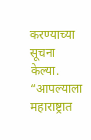करण्याच्या सूचना केल्या. “आपल्याला महाराष्ट्रात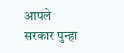आपले सरकार पुन्हा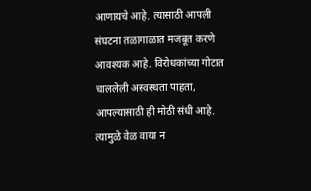आणायचे आहे. त्यासाठी आपली संघटना तळागाळात मजबूत करणे आवश्यक आहे. विरोधकांच्या गोटात चाललेली अस्वस्थता पाहता, आपल्यासाठी ही मोठी संधी आहे. त्यामुळे वेळ वाया न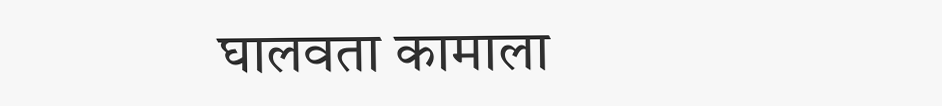घालवता कामाला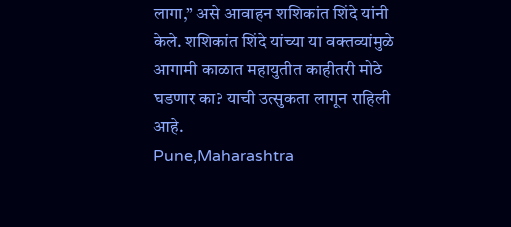लागा,” असे आवाहन शशिकांत शिंदे यांनी केले. शशिकांत शिंदे यांच्या या वक्तव्यांमुळे आगामी काळात महायुतीत काहीतरी मोठे घडणार का? याची उत्सुकता लागून राहिली आहे.
Pune,Maharashtra